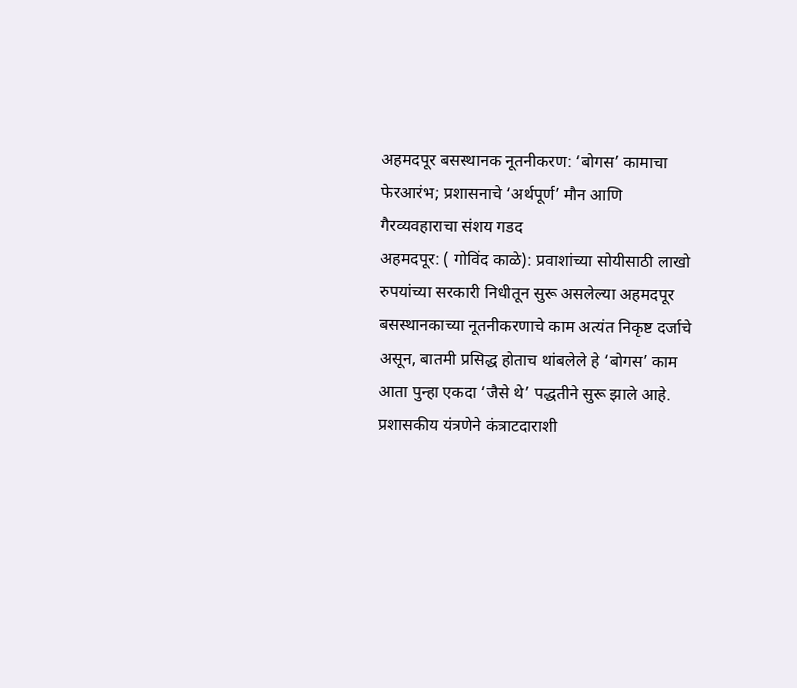अहमदपूर बसस्थानक नूतनीकरण: ‘बोगस’ कामाचा फेरआरंभ; प्रशासनाचे ‘अर्थपूर्ण’ मौन आणि गैरव्यवहाराचा संशय गडद
अहमदपूर: ( गोविंद काळे): प्रवाशांच्या सोयीसाठी लाखो रुपयांच्या सरकारी निधीतून सुरू असलेल्या अहमदपूर बसस्थानकाच्या नूतनीकरणाचे काम अत्यंत निकृष्ट दर्जाचे असून, बातमी प्रसिद्ध होताच थांबलेले हे ‘बोगस’ काम आता पुन्हा एकदा ‘जैसे थे’ पद्धतीने सुरू झाले आहे. प्रशासकीय यंत्रणेने कंत्राटदाराशी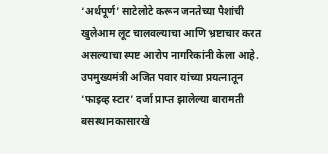‘अर्थपूर्ण’ साटेलोटे करून जनतेच्या पैशांची खुलेआम लूट चालवल्याचा आणि भ्रष्टाचार करत असल्याचा स्पष्ट आरोप नागरिकांनी केला आहे. उपमुख्यमंत्री अजित पवार यांच्या प्रयत्नातून ‘फाइव्ह स्टार’ दर्जा प्राप्त झालेल्या बारामती बसस्थानकासारखे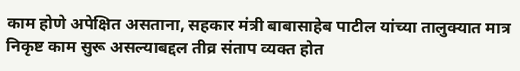काम होणे अपेक्षित असताना, सहकार मंत्री बाबासाहेब पाटील यांच्या तालुक्यात मात्र निकृष्ट काम सुरू असल्याबद्दल तीव्र संताप व्यक्त होत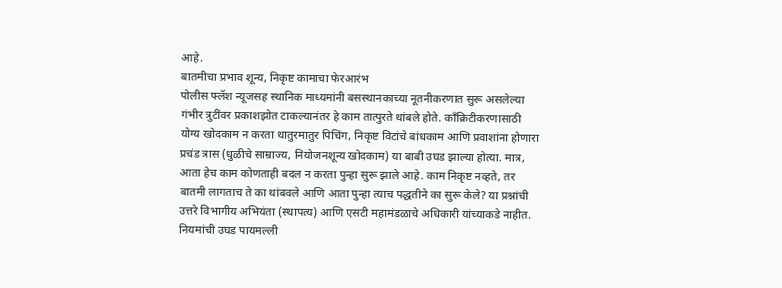आहे.
बातमीचा प्रभाव शून्य, निकृष्ट कामाचा फेरआरंभ
पोलीस फ्लॅश न्यूजसह स्थानिक माध्यमांनी बसस्थानकाच्या नूतनीकरणात सुरू असलेल्या गंभीर त्रुटींवर प्रकाशझोत टाकल्यानंतर हे काम तात्पुरते थांबले होते. काँक्रिटीकरणासाठी योग्य खोदकाम न करता थातुरमातुर पिचिंग, निकृष्ट विटांचे बांधकाम आणि प्रवाशांना होणारा प्रचंड त्रास (धुळीचे साम्राज्य, नियोजनशून्य खोदकाम) या बाबी उघड झाल्या होत्या. मात्र, आता हेच काम कोणताही बदल न करता पुन्हा सुरू झाले आहे. काम निकृष्ट नव्हते, तर बातमी लागताच ते का थांबवले आणि आता पुन्हा त्याच पद्धतीने का सुरू केले? या प्रश्नांची उत्तरे विभागीय अभियंता (स्थापत्य) आणि एसटी महामंडळाचे अधिकारी यांच्याकडे नाहीत.
नियमांची उघड पायमल्ली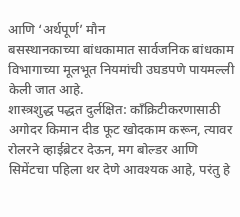आणि ‘अर्थपूर्ण’ मौन
बसस्थानकाच्या बांधकामात सार्वजनिक बांधकाम विभागाच्या मूलभूत नियमांची उघडपणे पायमल्ली केली जात आहे.
शास्त्रशुद्ध पद्धत दुर्लक्षित: काँक्रिटीकरणासाठी अगोदर किमान दीड फूट खोदकाम करून, त्यावर रोलरने व्हाईब्रेटर देऊन, मग बोल्डर आणि सिमेंटचा पहिला थर देणे आवश्यक आहे, परंतु हे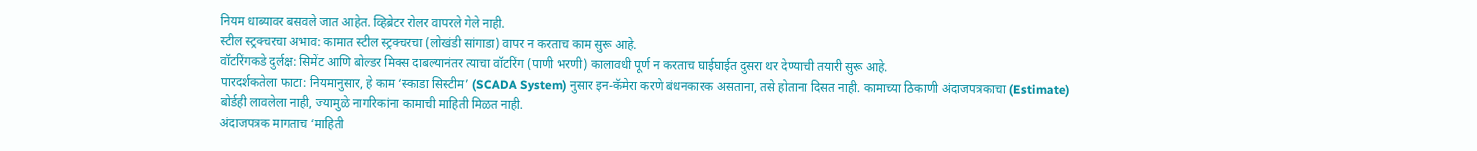नियम धाब्यावर बसवले जात आहेत. व्हिब्रेटर रोलर वापरले गेले नाही.
स्टील स्ट्रक्चरचा अभाव: कामात स्टील स्ट्रक्चरचा (लोखंडी सांगाडा) वापर न करताच काम सुरू आहे.
वॉटरिंगकडे दुर्लक्ष: सिमेंट आणि बोल्डर मिक्स दाबल्यानंतर त्याचा वॉटरिंग (पाणी भरणी) कालावधी पूर्ण न करताच घाईघाईत दुसरा थर देण्याची तयारी सुरू आहे.
पारदर्शकतेला फाटा: नियमानुसार, हे काम ‘स्काडा सिस्टीम’ (SCADA System) नुसार इन-कॅमेरा करणे बंधनकारक असताना, तसे होताना दिसत नाही. कामाच्या ठिकाणी अंदाजपत्रकाचा (Estimate) बोर्डही लावलेला नाही, ज्यामुळे नागरिकांना कामाची माहिती मिळत नाही.
अंदाजपत्रक मागताच ‘माहिती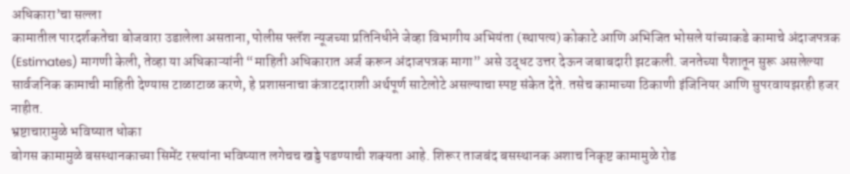अधिकारा’चा सल्ला
कामातील पारदर्शकतेचा बोजवारा उडालेला असताना, पोलीस फ्लॅश न्यूजच्या प्रतिनिधीने जेव्हा विभागीय अभियंता (स्थापत्य) कोकाटे आणि अभिजित भोसले यांच्याकडे कामाचे अंदाजपत्रक (Estimates) मागणी केली, तेव्हा या अधिकाऱ्यांनी “माहिती अधिकारात अर्ज करून अंदाजपत्रक मागा” असे उद्धट उत्तर देऊन जबाबदारी झटकली. जनतेच्या पैशातून सुरू असलेल्या सार्वजनिक कामाची माहिती देण्यास टाळाटाळ करणे, हे प्रशासनाचा कंत्राटदाराशी अर्थपूर्ण साटेलोटे असल्याचा स्पष्ट संकेत देते. तसेच कामाच्या ठिकाणी इंजिनियर आणि सुपरवायझरही हजर नाहीत.
भ्रष्टाचारामुळे भविष्यात धोका
बोगस कामामुळे बसस्थानकाच्या सिमेंट रस्त्यांना भविष्यात लगेचच खड्डे पडण्याची शक्यता आहे. शिरूर ताजबंद बसस्थानक अशाच निकृष्ट कामामुळे रोड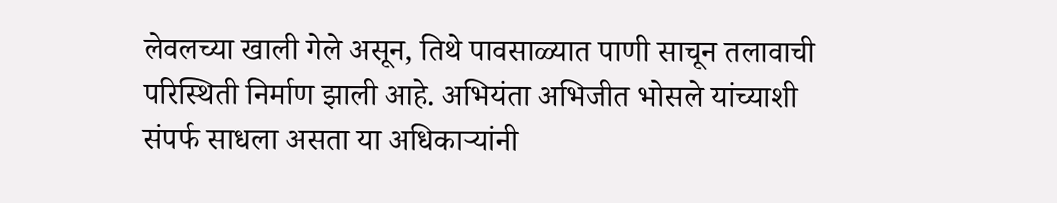लेवलच्या खाली गेले असून, तिथे पावसाळ्यात पाणी साचून तलावाची परिस्थिती निर्माण झाली आहे. अभियंता अभिजीत भोसले यांच्याशी संपर्फ साधला असता या अधिकाऱ्यांनी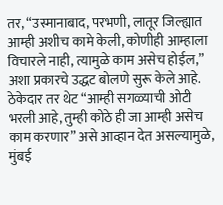तर, “उस्मानाबाद, परभणी, लातूर जिल्ह्यात आम्ही अशीच कामे केली, कोणीही आम्हाला विचारले नाही, त्यामुळे काम असेच होईल,” अशा प्रकारचे उद्धट बोलणे सुरू केले आहे. ठेकेदार तर थेट “आम्ही सगळ्याची ओटी भरली आहे, तुम्ही कोठे ही जा आम्ही असेच काम करणार” असे आव्हान देत असल्यामुळे, मुंबई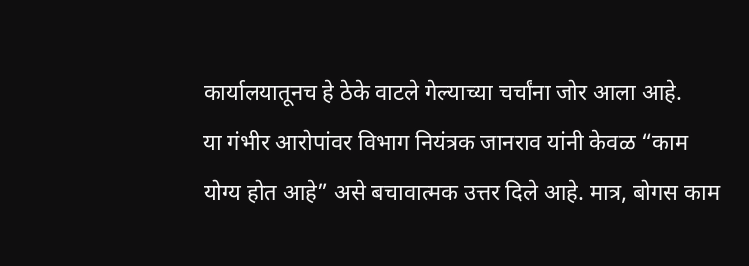कार्यालयातूनच हे ठेके वाटले गेल्याच्या चर्चांना जोर आला आहे.
या गंभीर आरोपांवर विभाग नियंत्रक जानराव यांनी केवळ “काम योग्य होत आहे” असे बचावात्मक उत्तर दिले आहे. मात्र, बोगस काम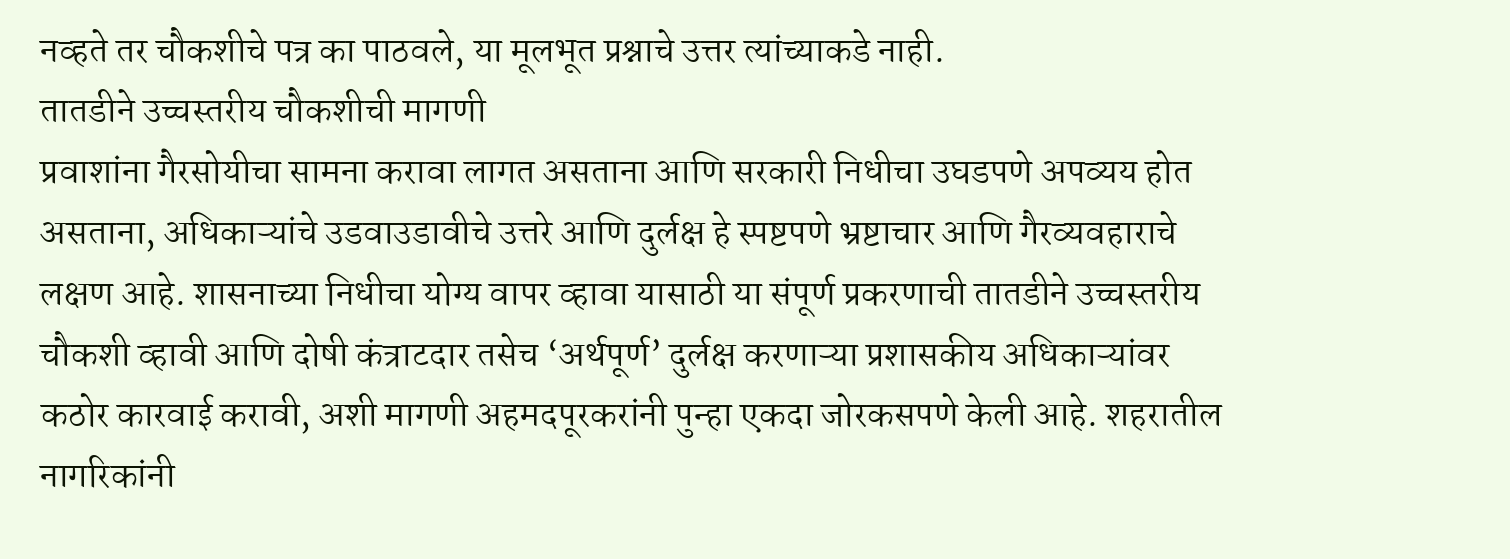नव्हते तर चौकशीचे पत्र का पाठवले, या मूलभूत प्रश्नाचे उत्तर त्यांच्याकडे नाही.
तातडीने उच्चस्तरीय चौकशीची मागणी
प्रवाशांना गैरसोयीचा सामना करावा लागत असताना आणि सरकारी निधीचा उघडपणे अपव्यय होत असताना, अधिकाऱ्यांचे उडवाउडावीचे उत्तरे आणि दुर्लक्ष हे स्पष्टपणे भ्रष्टाचार आणि गैरव्यवहाराचे लक्षण आहे. शासनाच्या निधीचा योग्य वापर व्हावा यासाठी या संपूर्ण प्रकरणाची तातडीने उच्चस्तरीय चौकशी व्हावी आणि दोषी कंत्राटदार तसेच ‘अर्थपूर्ण’ दुर्लक्ष करणाऱ्या प्रशासकीय अधिकाऱ्यांवर कठोर कारवाई करावी, अशी मागणी अहमदपूरकरांनी पुन्हा एकदा जोरकसपणे केली आहे. शहरातील नागरिकांनी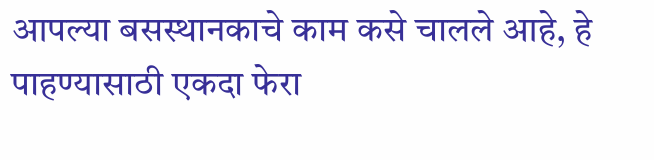आपल्या बसस्थानकाचे काम कसे चालले आहे, हे पाहण्यासाठी एकदा फेरा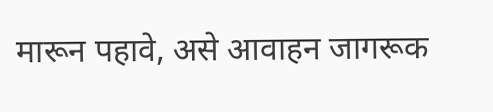मारून पहावे, असे आवाहन जागरूक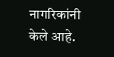नागरिकांनी केले आहे.